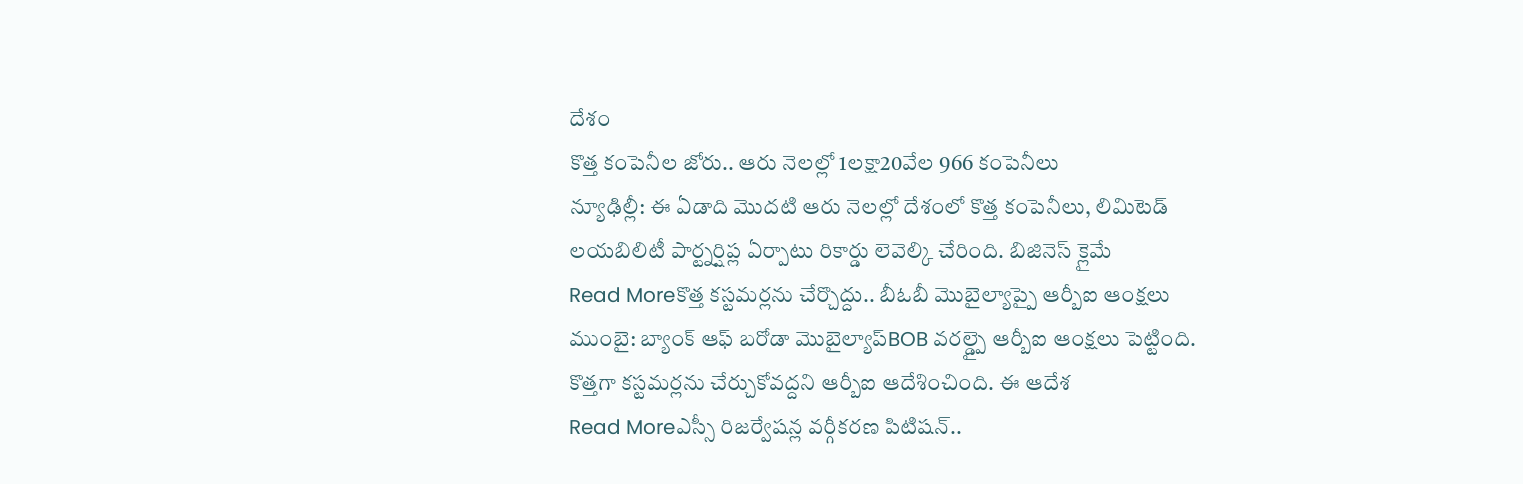దేశం
కొత్త కంపెనీల జోరు.. ఆరు నెలల్లో 1లక్షా20వేల 966 కంపెనీలు
న్యూఢిల్లీ: ఈ ఏడాది మొదటి ఆరు నెలల్లో దేశంలో కొత్త కంపెనీలు, లిమిటెడ్ లయబిలిటీ పార్ట్నర్షిప్ల ఏర్పాటు రికార్డు లెవెల్కి చేరింది. బిజినెస్ క్లైమే
Read Moreకొత్త కస్టమర్లను చేర్చొద్దు.. బీఓబీ మొబైల్యాప్పై ఆర్బీఐ ఆంక్షలు
ముంబై: బ్యాంక్ ఆఫ్ బరోడా మొబైల్యాప్BOB వరల్డ్పై ఆర్బీఐ ఆంక్షలు పెట్టింది. కొత్తగా కస్టమర్లను చేర్చుకోవద్దని ఆర్బీఐ ఆదేశించింది. ఈ ఆదేశ
Read Moreఎస్సీ రిజర్వేషన్ల వర్గీకరణ పిటిషన్..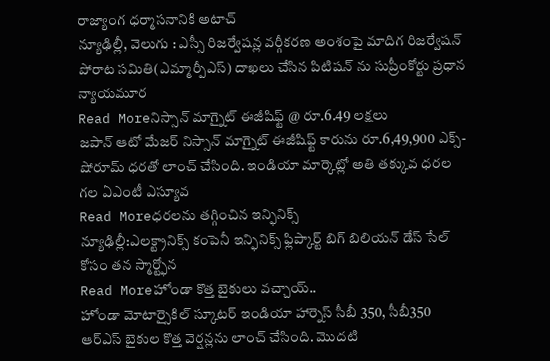రాజ్యాంగ ధర్మాసనానికి అటాచ్
న్యూఢిల్లీ, వెలుగు : ఎస్సీ రిజర్వేషన్ల వర్గీకరణ అంశంపై మాదిగ రిజర్వేషన్ పోరాట సమితి(ఎమ్మార్పీఎస్) దాఖలు చేసిన పిటిషన్ ను సుప్రీంకోర్టు ప్రధాన న్యాయమూర
Read Moreనిస్సాన్ మాగ్నైట్ ఈజీషిఫ్ట్ @ రూ.6.49 లక్షలు
జపాన్ ఆటో మేజర్ నిస్సాన్ మాగ్నైట్ ఈజీషిఫ్ట్ కారును రూ.6,49,900 ఎక్స్-షోరూమ్ ధరతో లాంచ్ చేసింది. ఇండియా మార్కెట్లో అతి తక్కువ ధరల గల ఏఎంటీ ఎస్యూవ
Read Moreధరలను తగ్గించిన ఇన్ఫినిక్స్
న్యూఢిల్లీ:ఎలక్ట్రానిక్స్ కంపెనీ ఇన్ఫినిక్స్ ఫ్లిప్కార్ట్ బిగ్ బిలియన్ డేస్ సేల్ కోసం తన స్మార్ట్ఫోన
Read Moreహోండా కొత్త బైకులు వచ్చాయ్..
హోండా మోటార్సైకిల్ స్కూటర్ ఇండియా హార్నెస్ సీబీ 350, సీబీ350 ఆర్ఎస్ బైకుల కొత్త వెర్షన్లను లాంచ్ చేసింది. మొదటి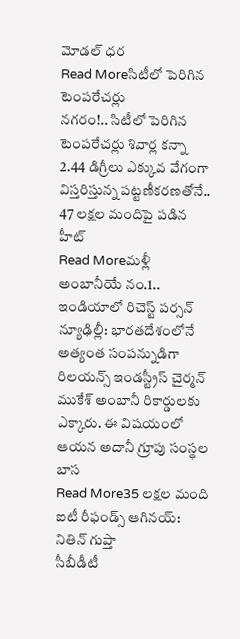మోడల్ ధర
Read Moreసిటీలో పెరిగిన టెంపరేచర్లు
నగరం!.. సిటీలో పెరిగిన టెంపరేచర్లు శివార్ల కన్నా 2.44 డిగ్రీలు ఎక్కువ వేగంగా విస్తరిస్తున్న పట్టణీకరణతోనే.. 47 లక్షల మందిపై పడిన హీట్
Read Moreమళ్లీ అంబానీయే నం.1.. ఇండియాలో రిచెస్ట్ పర్సన్
న్యూఢిల్లీ: భారతదేశంలోనే అత్యంత సంపన్నుడిగా రిలయన్స్ ఇండస్ట్రీస్ చైర్మన్ ముకేశ్ అంబానీ రికార్డులకు ఎక్కారు. ఈ విషయంలో ఆయన అదానీ గ్రూపు సంస్థల బాస
Read More35 లక్షల మంది ఐటీ రీఫండ్స్ ఆగినయ్: నితిన్ గుప్తా
సీబీడీటీ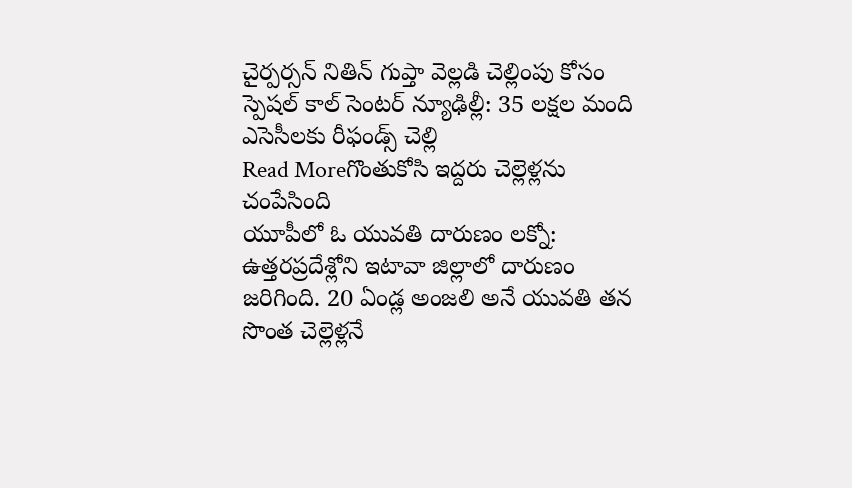చైర్పర్సన్ నితిన్ గుప్తా వెల్లడి చెల్లింపు కోసం స్పెషల్ కాల్ సెంటర్ న్యూఢిల్లీ: 35 లక్షల మంది ఎసెసీలకు రీఫండ్స్ చెల్లి
Read Moreగొంతుకోసి ఇద్దరు చెల్లెళ్లను చంపేసింది
యూపీలో ఓ యువతి దారుణం లక్నో: ఉత్తరప్రదేశ్లోని ఇటావా జిల్లాలో దారుణం జరిగింది. 20 ఏండ్ల అంజలి అనే యువతి తన సొంత చెల్లెళ్లనే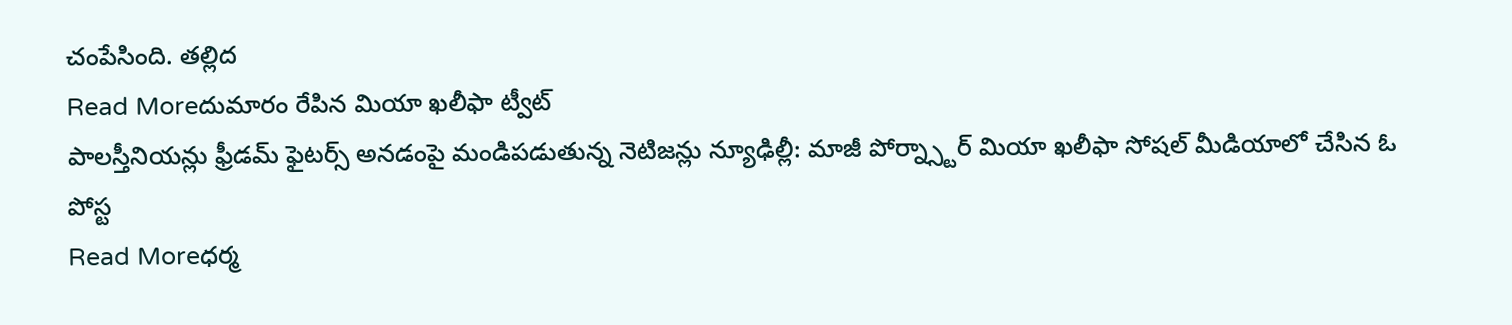చంపేసింది. తల్లిద
Read Moreదుమారం రేపిన మియా ఖలీఫా ట్వీట్
పాలస్తీనియన్లు ఫ్రీడమ్ ఫైటర్స్ అనడంపై మండిపడుతున్న నెటిజన్లు న్యూఢిల్లీ: మాజీ పోర్న్స్టార్ మియా ఖలీఫా సోషల్ మీడియాలో చేసిన ఓ పోస్ట
Read Moreధర్మ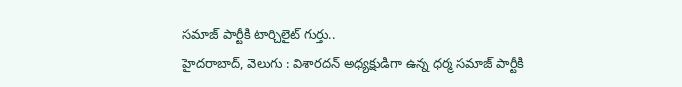సమాజ్ పార్టీకి టార్చిలైట్ గుర్తు..
హైదరాబాద్, వెలుగు : విశారదన్ అధ్యక్షుడిగా ఉన్న ధర్మ సమాజ్ పార్టీకి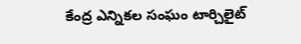కేంద్ర ఎన్నికల సంఘం టార్చిలైట్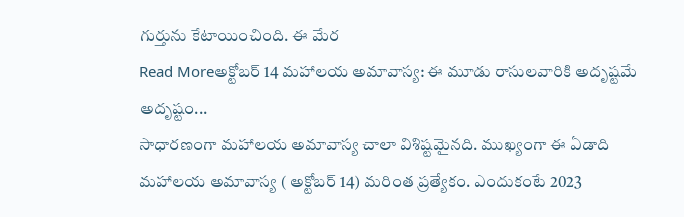గుర్తును కేటాయించింది. ఈ మేర
Read Moreఅక్టోబర్ 14 మహాలయ అమావాస్య: ఈ మూడు రాసులవారికి అదృష్టమే అదృష్టం...
సాధారణంగా మహాలయ అమావాస్య చాలా విశిష్టమైనది. ముఖ్యంగా ఈ ఏడాది మహాలయ అమావాస్య ( అక్టోబర్ 14) మరింత ప్రత్యేకం. ఎందుకంటే 2023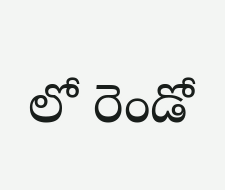లో రెండో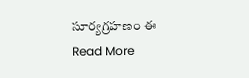సూర్యగ్రహణం ఈ
Read More